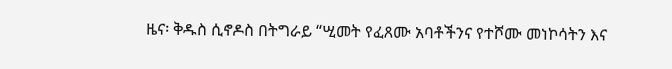ዜና፡ ቅዱስ ሲኖዶስ በትግራይ “ሢመት የፈጸሙ አባቶችንና የተሾሙ መነኮሳትን እና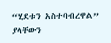“ሂደቱን አስተባብረዋል” ያላቸውን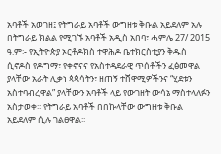አባቶች አወገዘ፤ የትግራይ አባቶች ውግዘቱ ቅቡል አይደለም አሉ
በትግራይ ክልል የሚገኙ አባቶች አዲስ አበባ፣ ሓምሌ 27/ 2015 ዓ.ም፡- የኢትዮጵያ ኦርቶዶክስ ተዋሕዶ ቤተክርስቲያን ቅዱስ ሲኖዶስ የዶግማ፣ የቀኖናና የአስተዳደራዊ ጥሰቶችን ፈፅመዋል ያላቸው አራት ሊቃነ ጳጳሳትን፣ ዘጠኝ ተሸዋሚዎችንና “ሂደቱን አስተባብረዋል” ያላቸውን አባቶች ላይ የውገዘት ውሳኔ ማስተላለፉን አስታወቀ፡፡ የትግራይ አባቶች በበኩላቸው ውግዘቱ ቅቡል አይደለም ሲሉ ገልፀዋል፡፡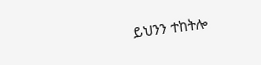ይህንን ተከትሎ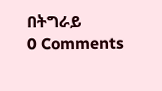በትግራይ
0 Comments